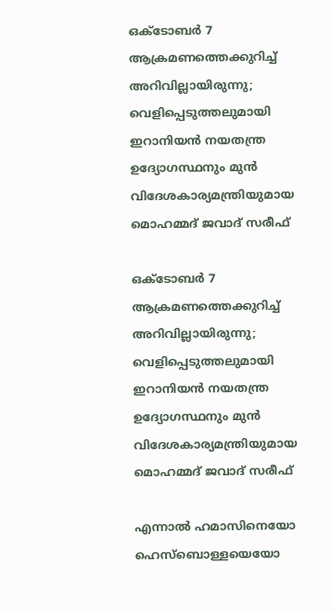ഒക്ടോബ‍ർ 7 ആക്രമണത്തെക്കുറിച്ച് അറിവില്ലായിരുന്നു;  വെളിപ്പെടുത്തലുമായി   ഇറാനിയൻ നയതന്ത്ര ഉദ്യോഗസ്ഥനും മുൻ വിദേശകാര്യമന്ത്രിയുമായ മൊഹമ്മദ് ജവാദ് സരീഫ്

ഒക്ടോബ‍ർ 7 ആക്രമണത്തെക്കുറിച്ച് അറിവില്ലായിരുന്നു; വെളിപ്പെടുത്തലുമായി ഇറാനിയൻ നയതന്ത്ര ഉദ്യോഗസ്ഥനും മുൻ വിദേശകാര്യമന്ത്രിയുമായ മൊഹമ്മദ് ജവാദ് സരീഫ്

എന്നാ‍ൽ ഹമാസിനെയോ ഹെസ്ബൊള്ളയെയോ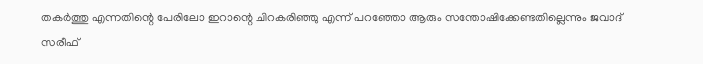തക‍ർത്തു എന്നതിന്റെ പേരിലോ ഇറാന്റെ ചിറകരിഞ്ഞു എന്ന് പറഞ്ഞോ ആരും സന്തോഷിക്കേണ്ടതില്ലെന്നും ജവാദ് സരീഫ്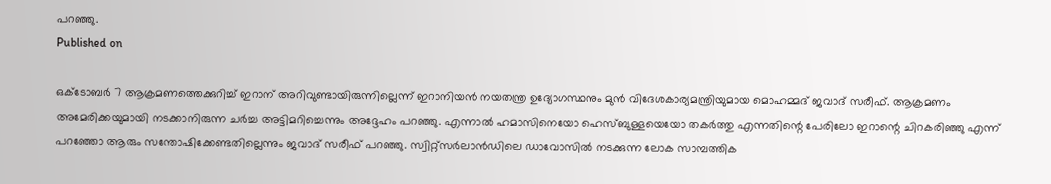പറഞ്ഞു.
Published on

ഒക്ടോബ‍ർ 7 ആക്രമണത്തെക്കുറിച്ച് ഇറാന് അറിവുണ്ടായിരുന്നില്ലെന്ന് ഇറാനിയൻ നയതന്ത്ര ഉദ്യോഗസ്ഥനും മുൻ വിദേശകാര്യമന്ത്രിയുമായ മൊഹമ്മദ് ജവാദ് സരീഫ്. ആക്രമണം അമേരിക്കയുമായി നടക്കാനിരുന്ന ച‍ർച്ച അട്ടിമറിച്ചെന്നും അദ്ദേഹം പറഞ്ഞു. എന്നാ‍ൽ ഹമാസിനെയോ ഹെസ്ബുള്ളയെയോ തക‍ർത്തു എന്നതിന്റെ പേരിലോ ഇറാന്റെ ചിറകരിഞ്ഞു എന്ന് പറഞ്ഞോ ആരും സന്തോഷിക്കേണ്ടതില്ലെന്നും ജവാദ് സരീഫ് പറഞ്ഞു. സ്വിറ്റ്സ‍ർലാൻഡിലെ ഡാവോസിൽ നടക്കുന്ന ലോക സാമ്പത്തിക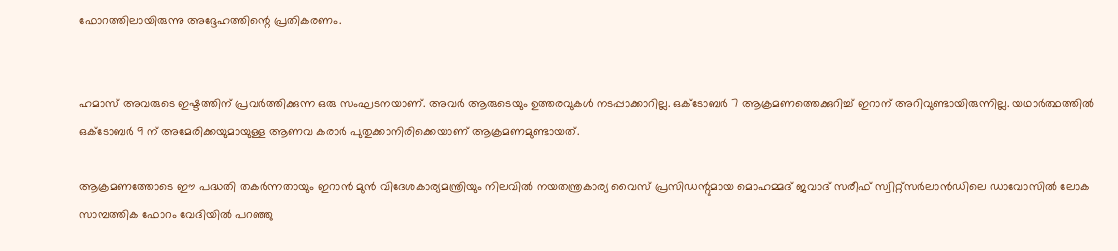ഫോറത്തിലായിരുന്നു അദ്ദേഹത്തിന്റെ പ്രതികരണം.


ഹമാസ് അവരുടെ ഇഷ്ടത്തിന് പ്രവ‍ർത്തിക്കുന്ന ഒരു സംഘടനയാണ്. അവർ ആരുടെയും ഉത്തരവുകൾ നടപ്പാക്കാറില്ല. ഒക്ടോബർ 7 ആക്രമണത്തെക്കുറിച്ച് ഇറാന് അറിവുണ്ടായിരുന്നില്ല. യഥാ‍‌‍ർത്ഥത്തിൽ ഒക്ടോബർ 9 ന് അമേരിക്കയുമായുള്ള ആണവ കരാ‍ർ പുതുക്കാനിരിക്കെയാണ് ആക്രമണമുണ്ടായത്.

ആക്രമണത്തോടെ ഈ പദ്ധതി തക‍ർന്നതായും ഇറാൻ മുൻ വിദേശകാര്യമന്ത്രിയും നിലവിൽ നയതന്ത്രകാര്യ വൈസ് പ്രസിഡന്റുമായ മൊഹമ്മദ് ജവാദ് സരീഫ് സ്വിറ്റ്സർലാൻഡിലെ ഡാവോസിൽ ലോക സാമ്പത്തിക ഫോറം വേദിയിൽ പറഞ്ഞു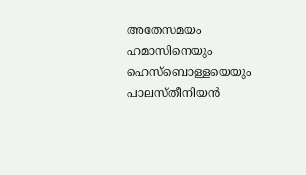അതേസമയം ഹമാസിനെയും ഹെസ്ബൊള്ളയെയും പാലസ്തീനിയൻ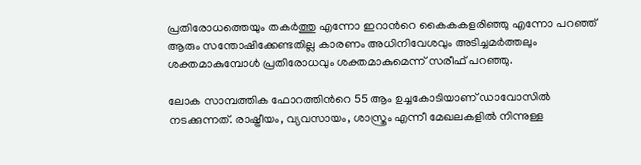പ്രതിരോധത്തെയും തകർത്തു എന്നോ ഇറാന്‍റെ കൈകകളരി‍ഞ്ഞു എന്നോ പറഞ്ഞ് ആരും സന്തോഷിക്കേണ്ടതില്ല കാരണം അധിനിവേശവും അടിച്ചമ‍ർത്തലും ശക്തമാകുമ്പോൾ പ്രതിരോധവും ശക്തമാകുമെന്ന് സരീഫ് പറഞ്ഞു.

ലോക സാമ്പത്തിക ഫോറത്തിന്‍റെ 55 ആം ഉച്ചകോടിയാണ് ഡാവോസിൽ നടക്കുന്നത്. രാഷ്ട്രീയം, വ്യവസായം, ശാസ്ത്രം എന്നീ മേഖലകളില്‍ നിന്നുള്ള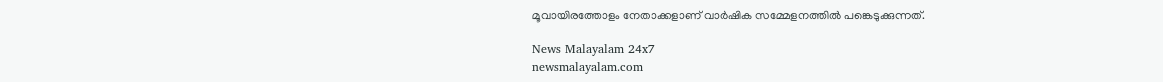മൂവായിരത്തോളം നേതാക്കളാണ് വാ‍ർഷിക സമ്മേളനത്തിൽ പങ്കെടുക്കുന്നത്.

News Malayalam 24x7
newsmalayalam.com